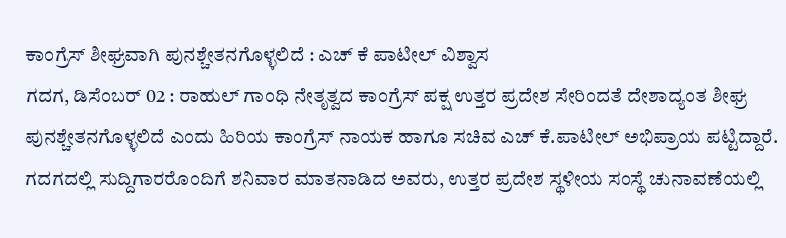ಕಾಂಗ್ರೆಸ್ ಶೀಘ್ರವಾಗಿ ಪುನಶ್ಚೇತನಗೊಳ್ಳಲಿದೆ : ಎಚ್ ಕೆ ಪಾಟೀಲ್ ವಿಶ್ವಾಸ
ಗದಗ, ಡಿಸೆಂಬರ್ 02 : ರಾಹುಲ್ ಗಾಂಧಿ ನೇತೃತ್ವದ ಕಾಂಗ್ರೆಸ್ ಪಕ್ಷ ಉತ್ತರ ಪ್ರದೇಶ ಸೇರಿಂದತೆ ದೇಶಾದ್ಯಂತ ಶೀಘ್ರ ಪುನಶ್ಚೇತನಗೊಳ್ಳಲಿದೆ ಎಂದು ಹಿರಿಯ ಕಾಂಗ್ರೆಸ್ ನಾಯಕ ಹಾಗೂ ಸಚಿವ ಎಚ್ ಕೆ.ಪಾಟೀಲ್ ಅಭಿಪ್ರಾಯ ಪಟ್ಟಿದ್ದಾರೆ.
ಗದಗದಲ್ಲಿ ಸುದ್ದಿಗಾರರೊಂದಿಗೆ ಶನಿವಾರ ಮಾತನಾಡಿದ ಅವರು, ಉತ್ತರ ಪ್ರದೇಶ ಸ್ಥಳೀಯ ಸಂಸ್ಥೆ ಚುನಾವಣೆಯಲ್ಲಿ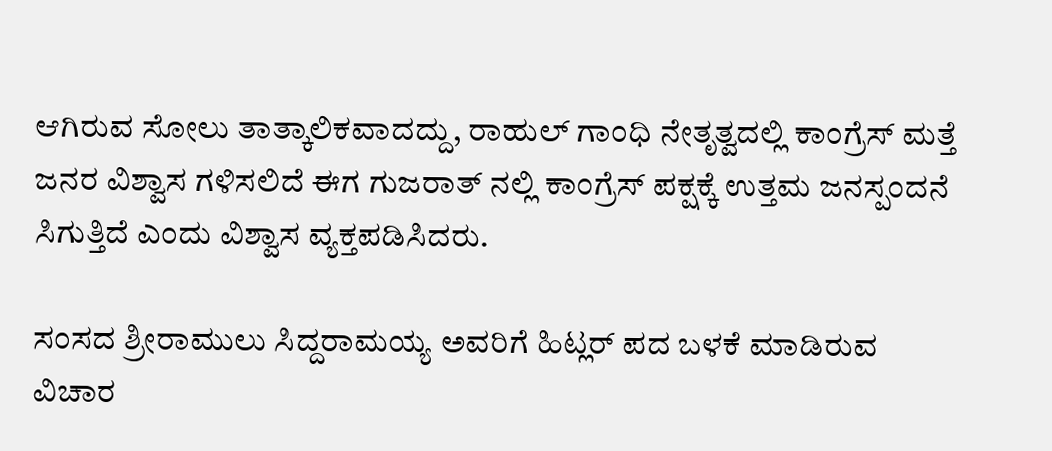ಆಗಿರುವ ಸೋಲು ತಾತ್ಕಾಲಿಕವಾದದ್ದು, ರಾಹುಲ್ ಗಾಂಧಿ ನೇತೃತ್ವದಲ್ಲಿ ಕಾಂಗ್ರೆಸ್ ಮತ್ತೆ ಜನರ ವಿಶ್ವಾಸ ಗಳಿಸಲಿದೆ ಈಗ ಗುಜರಾತ್ ನಲ್ಲಿ ಕಾಂಗ್ರೆಸ್ ಪಕ್ಷಕ್ಕೆ ಉತ್ತಮ ಜನಸ್ಪಂದನೆ ಸಿಗುತ್ತಿದೆ ಎಂದು ವಿಶ್ವಾಸ ವ್ಯಕ್ತಪಡಿಸಿದರು.

ಸಂಸದ ಶ್ರೀರಾಮುಲು ಸಿದ್ದರಾಮಯ್ಯ ಅವರಿಗೆ ಹಿಟ್ಲರ್ ಪದ ಬಳಕೆ ಮಾಡಿರುವ ವಿಚಾರ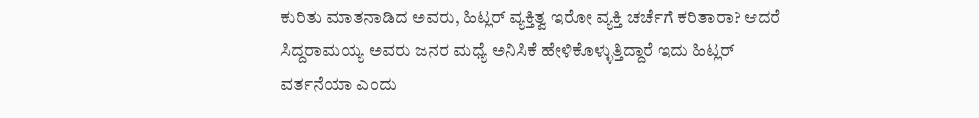ಕುರಿತು ಮಾತನಾಡಿದ ಅವರು, ಹಿಟ್ಲರ್ ವ್ಯಕ್ತಿತ್ವ ಇರೋ ವ್ಯಕ್ತಿ ಚರ್ಚೆಗೆ ಕರಿತಾರಾ? ಆದರೆ ಸಿದ್ದರಾಮಯ್ಯ ಅವರು ಜನರ ಮಧ್ಯೆ ಅನಿಸಿಕೆ ಹೇಳಿಕೊಳ್ಳುತ್ತಿದ್ದಾರೆ ಇದು ಹಿಟ್ಲರ್ ವರ್ತನೆಯಾ ಎಂದು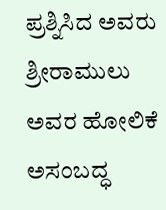ಪ್ರಶ್ನಿಸಿದ ಅವರು ಶ್ರೀರಾಮುಲು ಅವರ ಹೋಲಿಕೆ ಅಸಂಬದ್ಧ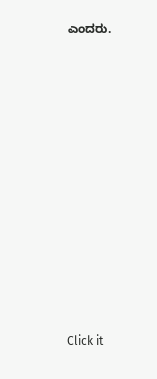ಎಂದರು.












Click it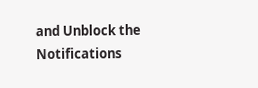and Unblock the Notifications